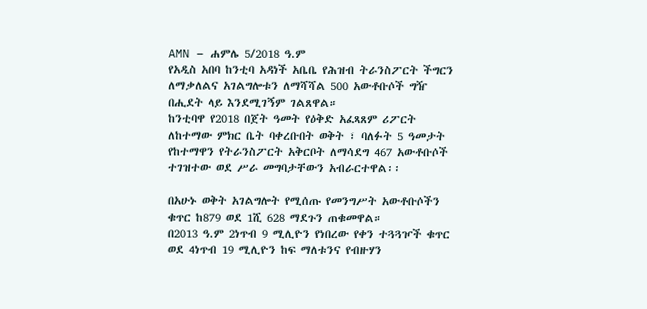AMN – ሐምሌ 5/2018 ዓ.ም
የአዲስ አበባ ከንቲባ አዳነች አቤቤ የሕዝብ ትራንስፖርት ችግርን ለማቃለልና አገልግሎቱን ለማሻሻል 500 አውቶቡሶች ግዥ በሒደት ላይ እንደሚገኝም ገልጸዋል።
ከንቲባዋ የ2018 በጀት ዓመት የዕቅድ አፈጻጸም ሪፖርት ለከተማው ምክር ቤት ባቀረቡበት ወቅት ፣ ባለፉት 5 ዓመታት የከተማዋን የትራንስፖርት አቅርቦት ለማሳደግ 467 አውቶቡሶች ተገዝተው ወደ ሥራ መግባታቸውን አብራርተዋል፡፡

በአሁኑ ወቅት አገልግሎት የሚሰጡ የመንግሥት አውቶቡሶችን ቁጥር ከ879 ወደ 1ሺ 628 ማደጉን ጠቁመዋል።
በ2013 ዓ.ም 2ነጥብ 9 ሚሊዮን የነበረው የቀን ተጓጓዦች ቁጥር ወደ 4ነጥብ 19 ሚሊዮን ከፍ ማለቱንና የብዙሃን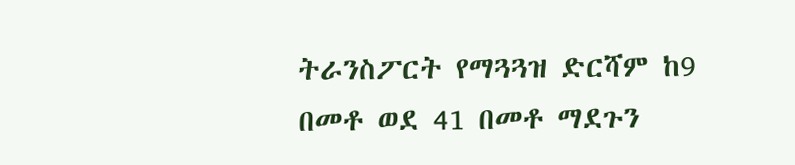ትራንስፖርት የማጓጓዝ ድርሻም ከ9 በመቶ ወደ 41 በመቶ ማደጉን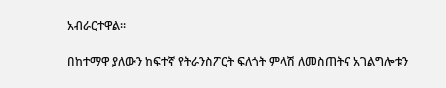አብራርተዋል።

በከተማዋ ያለውን ከፍተኛ የትራንስፖርት ፍለጎት ምላሽ ለመስጠትና አገልግሎቱን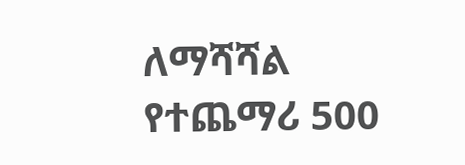ለማሻሻል የተጨማሪ 500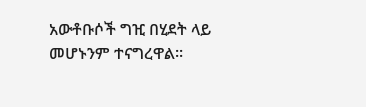አውቶቡሶች ግዢ በሂደት ላይ መሆኑንም ተናግረዋል፡፡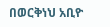በወርቅነህ አቢዮ